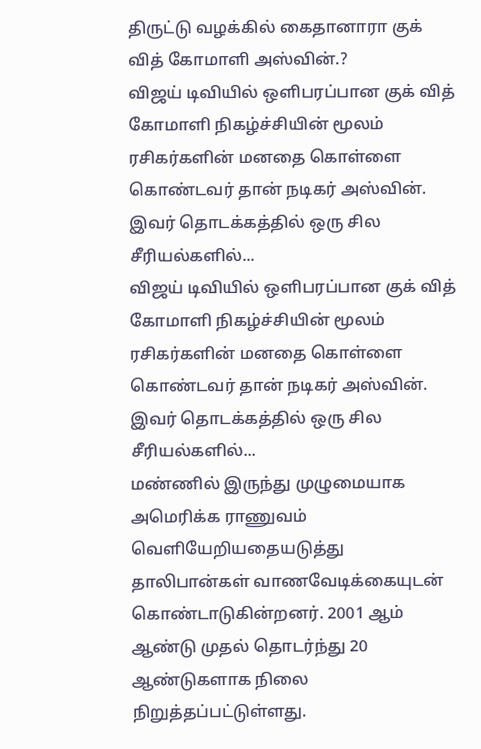திருட்டு வழக்கில் கைதானாரா குக் வித் கோமாளி அஸ்வின்.?
விஜய் டிவியில் ஒளிபரப்பான குக் வித் கோமாளி நிகழ்ச்சியின் மூலம் ரசிகர்களின் மனதை கொள்ளை கொண்டவர் தான் நடிகர் அஸ்வின். இவர் தொடக்கத்தில் ஒரு சில சீரியல்களில்...
விஜய் டிவியில் ஒளிபரப்பான குக் வித் கோமாளி நிகழ்ச்சியின் மூலம் ரசிகர்களின் மனதை கொள்ளை கொண்டவர் தான் நடிகர் அஸ்வின். இவர் தொடக்கத்தில் ஒரு சில சீரியல்களில்...
மண்ணில் இருந்து முழுமையாக அமெரிக்க ராணுவம் வெளியேறியதையடுத்து தாலிபான்கள் வாணவேடிக்கையுடன் கொண்டாடுகின்றனர். 2001 ஆம் ஆண்டு முதல் தொடர்ந்து 20 ஆண்டுகளாக நிலை நிறுத்தப்பட்டுள்ளது.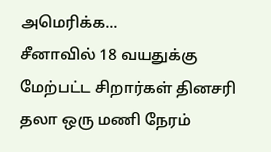அமெரிக்க...
சீனாவில் 18 வயதுக்கு மேற்பட்ட சிறார்கள் தினசரி தலா ஒரு மணி நேரம்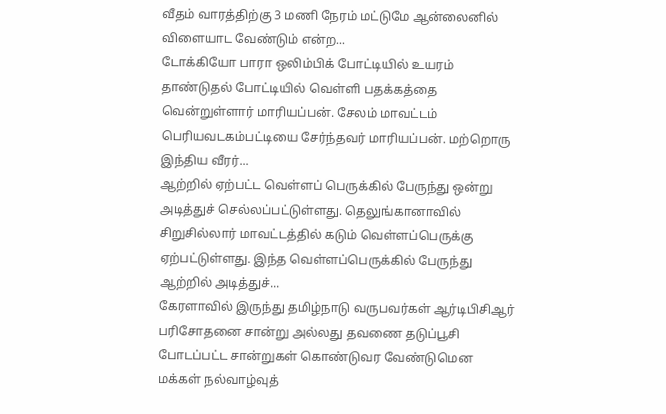வீதம் வாரத்திற்கு 3 மணி நேரம் மட்டுமே ஆன்லைனில் விளையாட வேண்டும் என்ற...
டோக்கியோ பாரா ஒலிம்பிக் போட்டியில் உயரம் தாண்டுதல் போட்டியில் வெள்ளி பதக்கத்தை வென்றுள்ளார் மாரியப்பன். சேலம் மாவட்டம் பெரியவடகம்பட்டியை சேர்ந்தவர் மாரியப்பன். மற்றொரு இந்திய வீரர்...
ஆற்றில் ஏற்பட்ட வெள்ளப் பெருக்கில் பேருந்து ஒன்று அடித்துச் செல்லப்பட்டுள்ளது. தெலுங்கானாவில் சிறுசில்லார் மாவட்டத்தில் கடும் வெள்ளப்பெருக்கு ஏற்பட்டுள்ளது. இந்த வெள்ளப்பெருக்கில் பேருந்து ஆற்றில் அடித்துச்...
கேரளாவில் இருந்து தமிழ்நாடு வருபவர்கள் ஆர்டிபிசிஆர் பரிசோதனை சான்று அல்லது தவணை தடுப்பூசி போடப்பட்ட சான்றுகள் கொண்டுவர வேண்டுமென மக்கள் நல்வாழ்வுத்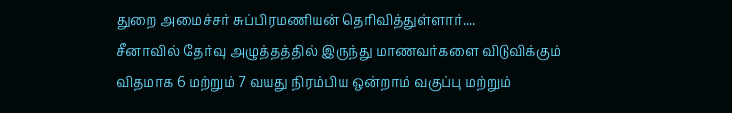துறை அமைச்சர் சுப்பிரமணியன் தெரிவித்துள்ளார்....
சீனாவில் தேர்வு அழுத்தத்தில் இருந்து மாணவர்களை விடுவிக்கும் விதமாக 6 மற்றும் 7 வயது நிரம்பிய ஒன்றாம் வகுப்பு மற்றும்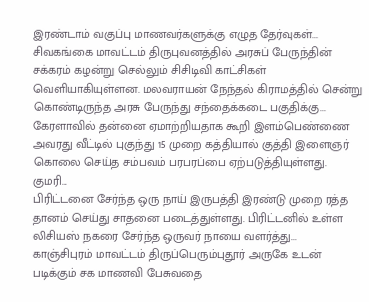இரண்டாம் வகுப்பு மாணவர்களுக்கு எழுத தேர்வுகள்...
சிவகங்கை மாவட்டம் திருபுவனத்தில் அரசுப் பேருந்தின் சக்கரம் கழன்று செல்லும் சிசிடிவி காட்சிகள் வெளியாகியுள்ளன. மலவராயன் நேந்தல் கிராமத்தில் சென்று கொண்டிருந்த அரசு பேருந்து சந்தைக்கடை பகுதிக்கு...
கேரளாவில் தன்னை ஏமாற்றியதாக கூறி இளம்பெண்ணை அவரது வீட்டில் புகுந்து 15 முறை கத்தியால் குத்தி இளைஞர் கொலை செய்த சம்பவம் பரபரப்பை ஏற்படுத்தியுள்ளது. குமரி...
பிரிட்டனை சேர்ந்த ஒரு நாய் இருபத்தி இரண்டு முறை ரத்த தானம் செய்து சாதனை படைத்துள்ளது. பிரிட்டனில் உள்ள லிசியஸ் நகரை சேர்ந்த ஒருவர் நாயை வளர்த்து...
காஞ்சிபுரம் மாவட்டம் திருப்பெரும்புதூர் அருகே உடன் படிக்கும் சக மாணவி பேசுவதை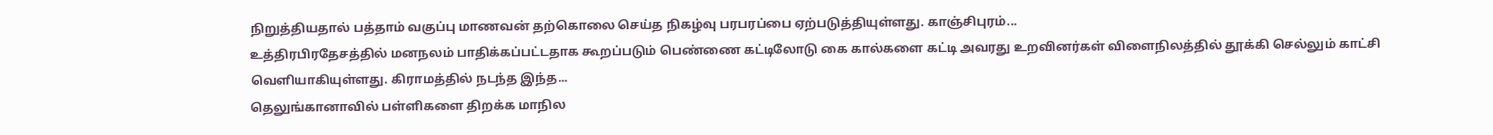நிறுத்தியதால் பத்தாம் வகுப்பு மாணவன் தற்கொலை செய்த நிகழ்வு பரபரப்பை ஏற்படுத்தியுள்ளது. காஞ்சிபுரம்...
உத்திரபிரதேசத்தில் மனநலம் பாதிக்கப்பட்டதாக கூறப்படும் பெண்ணை கட்டிலோடு கை கால்களை கட்டி அவரது உறவினர்கள் விளைநிலத்தில் தூக்கி செல்லும் காட்சி வெளியாகியுள்ளது. கிராமத்தில் நடந்த இந்த...
தெலுங்கானாவில் பள்ளிகளை திறக்க மாநில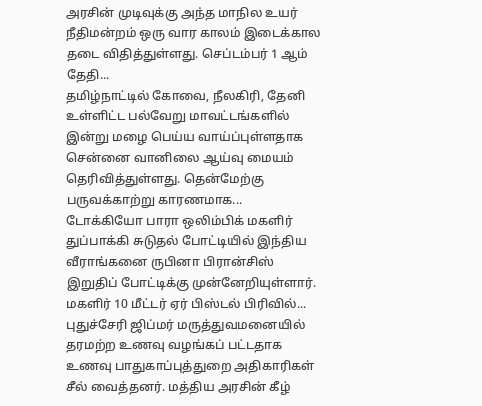அரசின் முடிவுக்கு அந்த மாநில உயர் நீதிமன்றம் ஒரு வார காலம் இடைக்கால தடை விதித்துள்ளது. செப்டம்பர் 1 ஆம் தேதி...
தமிழ்நாட்டில் கோவை, நீலகிரி, தேனி உள்ளிட்ட பல்வேறு மாவட்டங்களில் இன்று மழை பெய்ய வாய்ப்புள்ளதாக சென்னை வானிலை ஆய்வு மையம் தெரிவித்துள்ளது. தென்மேற்கு பருவக்காற்று காரணமாக...
டோக்கியோ பாரா ஒலிம்பிக் மகளிர் துப்பாக்கி சுடுதல் போட்டியில் இந்திய வீராங்கனை ருபினா பிரான்சிஸ் இறுதிப் போட்டிக்கு முன்னேறியுள்ளார். மகளிர் 10 மீட்டர் ஏர் பிஸ்டல் பிரிவில்...
புதுச்சேரி ஜிப்மர் மருத்துவமனையில் தரமற்ற உணவு வழங்கப் பட்டதாக உணவு பாதுகாப்புத்துறை அதிகாரிகள் சீல் வைத்தனர். மத்திய அரசின் கீழ்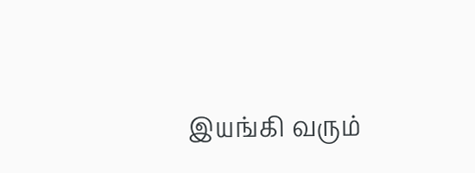இயங்கி வரும்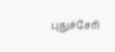புதுச்சேரி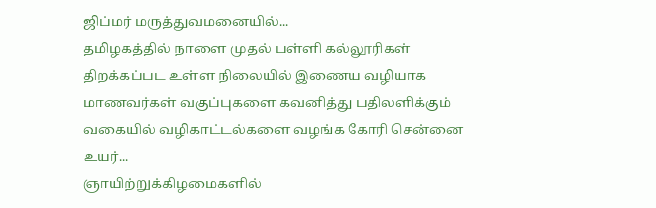ஜிப்மர் மருத்துவமனையில்...
தமிழகத்தில் நாளை முதல் பள்ளி கல்லூரிகள் திறக்கப்பட உள்ள நிலையில் இணைய வழியாக மாணவர்கள் வகுப்புகளை கவனித்து பதிலளிக்கும் வகையில் வழிகாட்டல்களை வழங்க கோரி சென்னை உயர்...
ஞாயிற்றுக்கிழமைகளில்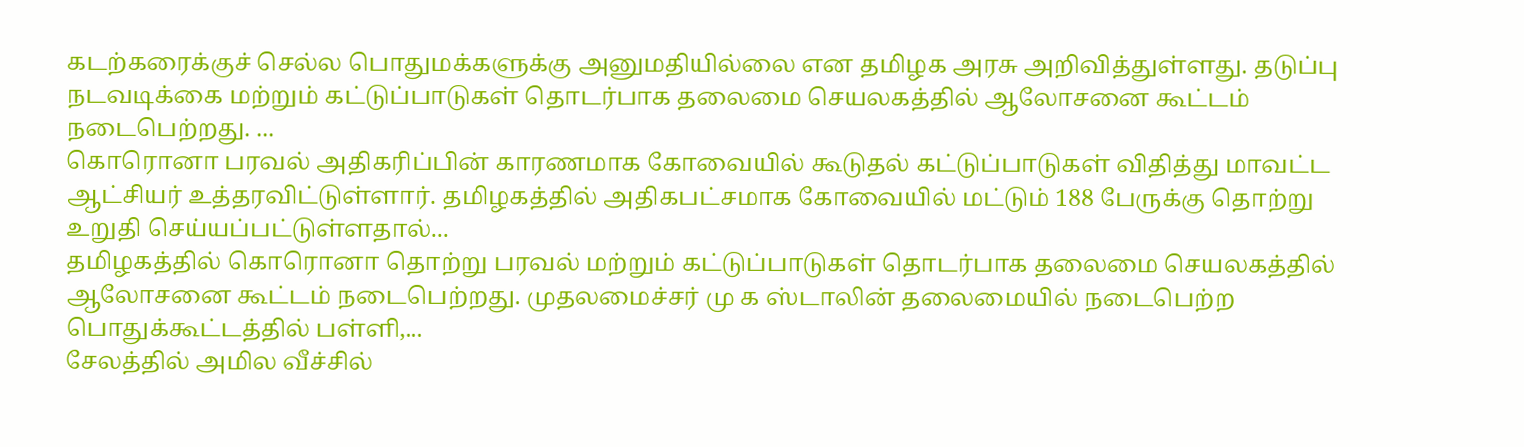கடற்கரைக்குச் செல்ல பொதுமக்களுக்கு அனுமதியில்லை என தமிழக அரசு அறிவித்துள்ளது. தடுப்பு நடவடிக்கை மற்றும் கட்டுப்பாடுகள் தொடர்பாக தலைமை செயலகத்தில் ஆலோசனை கூட்டம் நடைபெற்றது. ...
கொரொனா பரவல் அதிகரிப்பின் காரணமாக கோவையில் கூடுதல் கட்டுப்பாடுகள் விதித்து மாவட்ட ஆட்சியர் உத்தரவிட்டுள்ளார். தமிழகத்தில் அதிகபட்சமாக கோவையில் மட்டும் 188 பேருக்கு தொற்று உறுதி செய்யப்பட்டுள்ளதால்...
தமிழகத்தில் கொரொனா தொற்று பரவல் மற்றும் கட்டுப்பாடுகள் தொடர்பாக தலைமை செயலகத்தில் ஆலோசனை கூட்டம் நடைபெற்றது. முதலமைச்சர் மு க ஸ்டாலின் தலைமையில் நடைபெற்ற பொதுக்கூட்டத்தில் பள்ளி,...
சேலத்தில் அமில வீச்சில்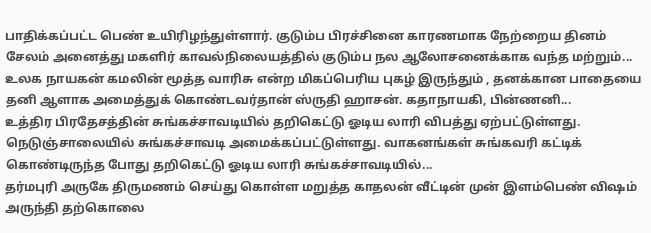பாதிக்கப்பட்ட பெண் உயிரிழந்துள்ளார். குடும்ப பிரச்சினை காரணமாக நேற்றைய தினம் சேலம் அனைத்து மகளிர் காவல்நிலையத்தில் குடும்ப நல ஆலோசனைக்காக வந்த மற்றும்...
உலக நாயகன் கமலின் மூத்த வாரிசு என்ற மிகப்பெரிய புகழ் இருந்தும் , தனக்கான பாதையை தனி ஆளாக அமைத்துக் கொண்டவர்தான் ஸ்ருதி ஹாசன். கதாநாயகி, பின்ணனி...
உத்திர பிரதேசத்தின் சுங்கச்சாவடியில் தறிகெட்டு ஓடிய லாரி விபத்து ஏற்பட்டுள்ளது. நெடுஞ்சாலையில் சுங்கச்சாவடி அமைக்கப்பட்டுள்ளது. வாகனங்கள் சுங்கவரி கட்டிக் கொண்டிருந்த போது தறிகெட்டு ஓடிய லாரி சுங்கச்சாவடியில்...
தர்மபுரி அருகே திருமணம் செய்து கொள்ள மறுத்த காதலன் வீட்டின் முன் இளம்பெண் விஷம் அருந்தி தற்கொலை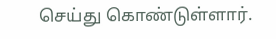செய்து கொண்டுள்ளார்.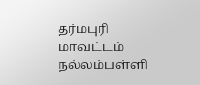தர்மபுரி மாவட்டம் நல்லம்பள்ளி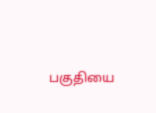பகுதியை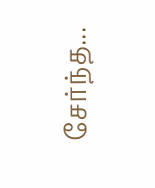சேர்ந்த...